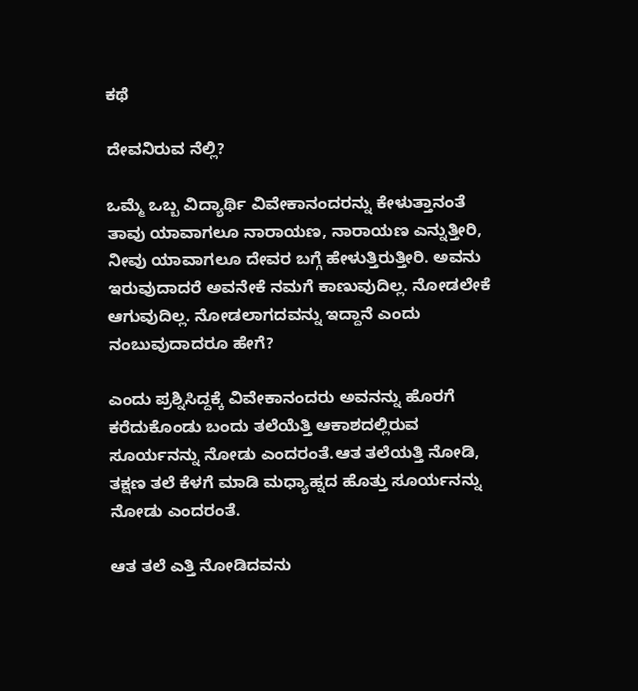ಕಥೆ

ದೇವನಿರುವ ನೆಲ್ಲಿ?

ಒಮ್ಮೆ ಒಬ್ಬ ವಿದ್ಯಾರ್ಥಿ ವಿವೇಕಾನಂದರನ್ನು ಕೇಳುತ್ತಾನಂತೆ ತಾವು ಯಾವಾಗಲೂ ನಾರಾಯಣ, ನಾರಾಯಣ ಎನ್ನುತ್ತೀರಿ, ನೀವು ಯಾವಾಗಲೂ ದೇವರ ಬಗ್ಗೆ ಹೇಳುತ್ತಿರುತ್ತೀರಿ. ಅವನು ಇರುವುದಾದರೆ ಅವನೇಕೆ ನಮಗೆ ಕಾಣುವುದಿಲ್ಲ. ನೋಡಲೇಕೆ ಆಗುವುದಿಲ್ಲ. ನೋಡಲಾಗದವನ್ನು ಇದ್ದಾನೆ ಎಂದು ನಂಬುವುದಾದರೂ ಹೇಗೆ?

ಎಂದು ಪ್ರಶ್ನಿಸಿದ್ದಕ್ಕೆ ವಿವೇಕಾನಂದರು ಅವನನ್ನು ಹೊರಗೆ ಕರೆದುಕೊಂಡು ಬಂದು ತಲೆಯೆತ್ತಿ ಆಕಾಶದಲ್ಲಿರುವ ಸೂರ್ಯನನ್ನು ನೋಡು ಎಂದರಂತೆ.ಆತ ತಲೆಯತ್ತಿ ನೋಡಿ, ತಕ್ಷಣ ತಲೆ ಕೆಳಗೆ ಮಾಡಿ ಮಧ್ಯಾಹ್ನದ ಹೊತ್ತು ಸೂರ್ಯನನ್ನು ನೋಡು ಎಂದರಂತೆ.

ಆತ ತಲೆ ಎತ್ತಿ ನೋಡಿದವನು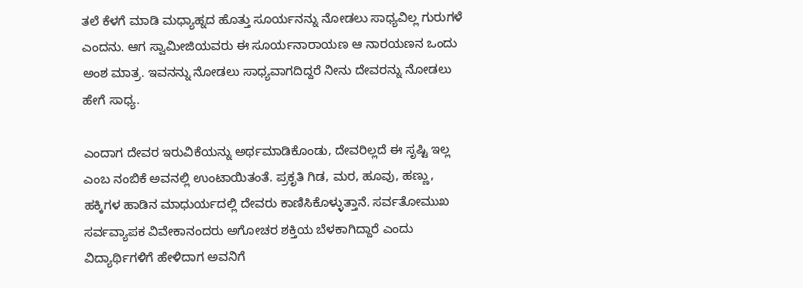ತಲೆ ಕೆಳಗೆ ಮಾಡಿ ಮಧ್ಯಾಹ್ನದ ಹೊತ್ತು ಸೂರ್ಯನನ್ನು ನೋಡಲು ಸಾಧ್ಯವಿಲ್ಲ ಗುರುಗಳೆ ಎಂದನು. ಆಗ ಸ್ವಾಮೀಜಿಯವರು ಈ ಸೂರ್ಯನಾರಾಯಣ ಆ ನಾರಯಣನ ಒಂದು ಅಂಶ ಮಾತ್ರ. ಇವನನ್ನು ನೋಡಲು ಸಾಧ್ಯವಾಗದಿದ್ದರೆ ನೀನು ದೇವರನ್ನು ನೋಡಲು ಹೇಗೆ ಸಾಧ್ಯ.

ಎಂದಾಗ ದೇವರ ಇರುವಿಕೆಯನ್ನು ಅರ್ಥಮಾಡಿಕೊಂಡು, ದೇವರಿಲ್ಲದೆ ಈ ಸೃಷ್ಟಿ ಇಲ್ಲ ಎಂಬ ನಂಬಿಕೆ ಅವನಲ್ಲಿ ಉಂಟಾಯಿತಂತೆ. ಪ್ರಕೃತಿ ಗಿಡ, ಮರ, ಹೂವು, ಹಣ್ಣು, ಹಕ್ಕಿಗಳ ಹಾಡಿನ ಮಾಧುರ್ಯದಲ್ಲಿ ದೇವರು ಕಾಣಿಸಿಕೊಳ್ಳುತ್ತಾನೆ. ಸರ್ವತೋಮುಖ ಸರ್ವವ್ಯಾಪಕ ವಿವೇಕಾನಂದರು ಅಗೋಚರ ಶಕ್ತಿಯ ಬೆಳಕಾಗಿದ್ದಾರೆ ಎಂದು ವಿದ್ಯಾರ್ಥಿಗಳಿಗೆ ಹೇಳಿದಾಗ ಅವನಿಗೆ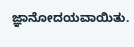ಜ್ಞಾನೋದಯವಾಯಿತು.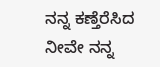ನನ್ನ ಕಣ್ತೆರೆಸಿದ ನೀವೇ ನನ್ನ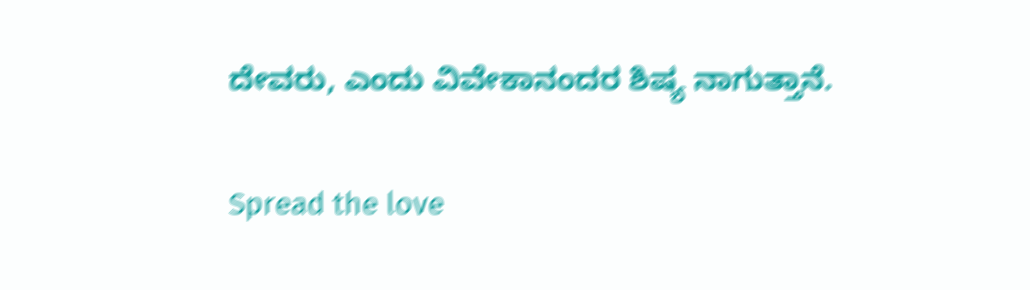ದೇವರು, ಎಂದು ವಿವೇಕಾನಂದರ ಶಿಷ್ಯ ನಾಗುತ್ತಾನೆ.

Spread the love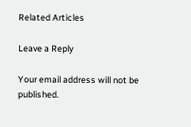Related Articles

Leave a Reply

Your email address will not be published.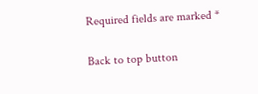Required fields are marked *

Back to top button